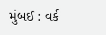મુંબઈ : વર્ક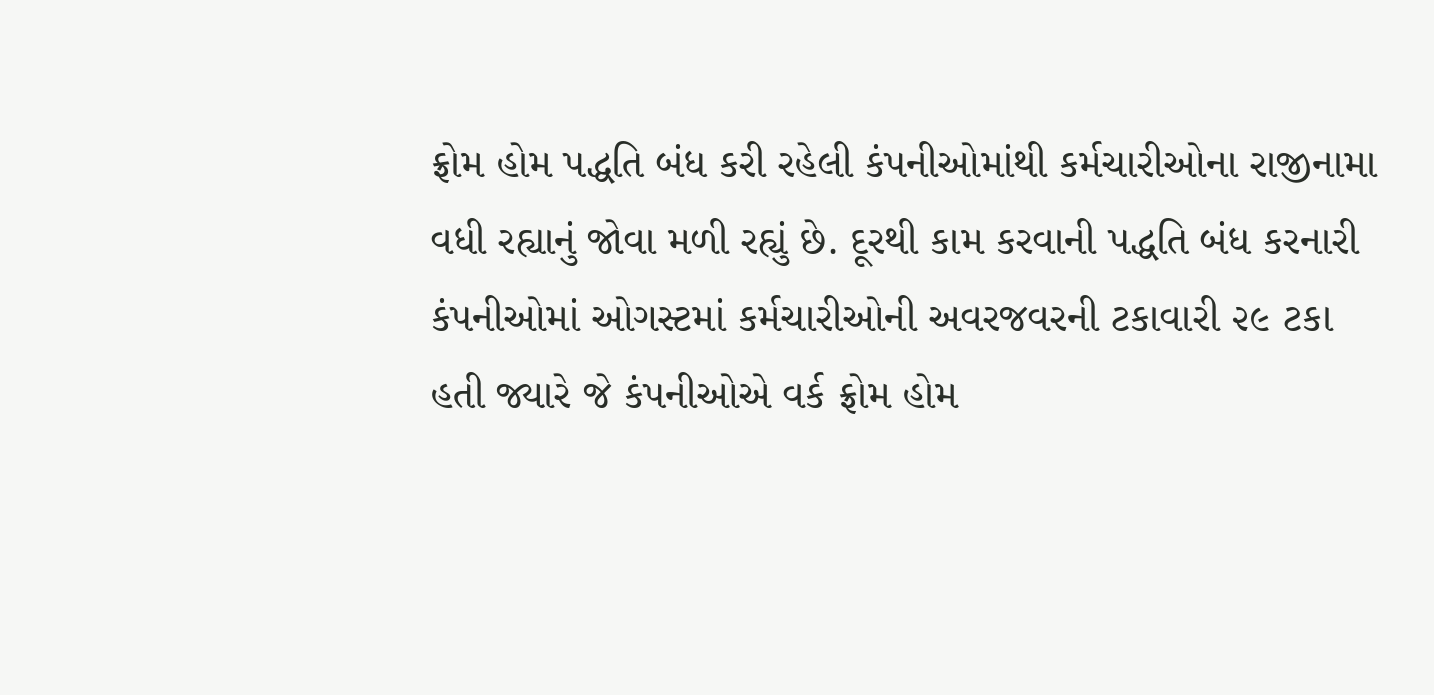ફ્રોમ હોમ પદ્ધતિ બંધ કરી રહેલી કંપનીઓમાંથી કર્મચારીઓના રાજીનામા વધી રહ્યાનું જોવા મળી રહ્યું છે. દૂરથી કામ કરવાની પદ્ધતિ બંધ કરનારી કંપનીઓમાં ઓગસ્ટમાં કર્મચારીઓની અવરજવરની ટકાવારી ૨૯ ટકા હતી જ્યારે જે કંપનીઓએ વર્ક ફ્રોમ હોમ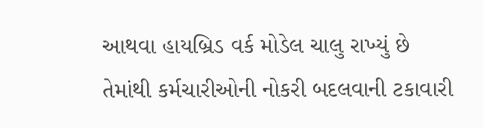આથવા હાયબ્રિડ વર્ક મોડેલ ચાલુ રાખ્યું છે તેમાંથી કર્મચારીઓની નોકરી બદલવાની ટકાવારી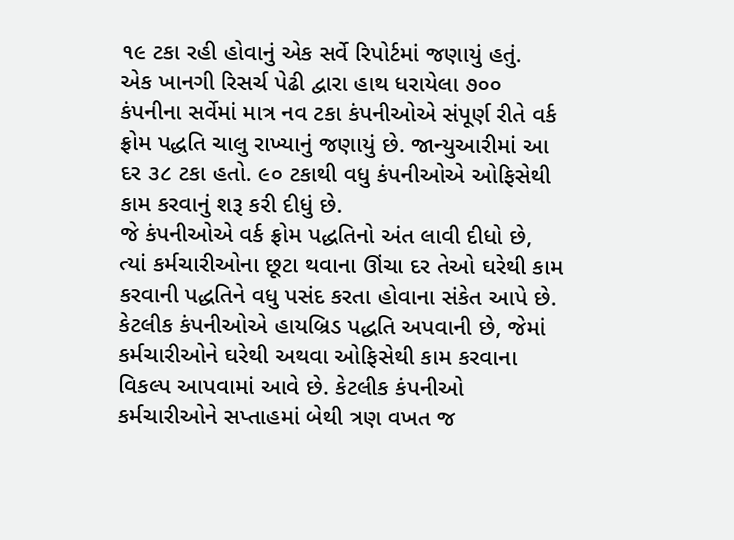૧૯ ટકા રહી હોવાનું એક સર્વે રિપોર્ટમાં જણાયું હતું.
એક ખાનગી રિસર્ચ પેઢી દ્વારા હાથ ધરાયેલા ૭૦૦ કંપનીના સર્વેમાં માત્ર નવ ટકા કંપનીઓએ સંપૂર્ણ રીતે વર્ક ફ્રોમ પદ્ધતિ ચાલુ રાખ્યાનું જણાયું છે. જાન્યુઆરીમાં આ દર ૩૮ ટકા હતો. ૯૦ ટકાથી વધુ કંપનીઓએ ઓફિસેથી કામ કરવાનું શરૂ કરી દીધું છે.
જે કંપનીઓએ વર્ક ફ્રોમ પદ્ધતિનો અંત લાવી દીધો છે, ત્યાં કર્મચારીઓના છૂટા થવાના ઊંચા દર તેઓ ઘરેથી કામ કરવાની પદ્ધતિને વધુ પસંદ કરતા હોવાના સંકેત આપે છે.
કેટલીક કંપનીઓએ હાયબ્રિડ પદ્ધતિ અપવાની છે, જેમાં કર્મચારીઓને ઘરેથી અથવા ઓફિસેથી કામ કરવાના વિકલ્પ આપવામાં આવે છે. કેટલીક કંપનીઓ કર્મચારીઓને સપ્તાહમાં બેથી ત્રણ વખત જ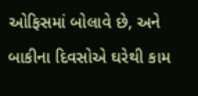ઓફિસમાં બોલાવે છે, અને બાકીના દિવસોએ ઘરેથી કામ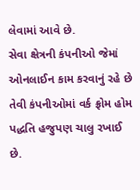લેવામાં આવે છે.
સેવા ક્ષેત્રની કંપનીઓ જેમાં ઓનલાઈન કામ કરવાનું રહે છે તેવી કંપનીઓમાં વર્ક ફ્રોમ હોમ પદ્ધતિ હજુપણ ચાલુ રખાઈ છે.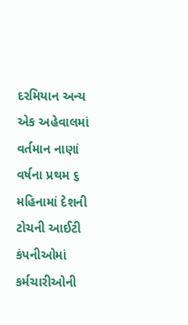દરમિયાન અન્ય એક અહેવાલમાં વર્તમાન નાણાં વર્ષના પ્રથમ ૬ મહિનામાં દેશની ટોચની આઈટી કંપનીઓમાં કર્મચારીઓની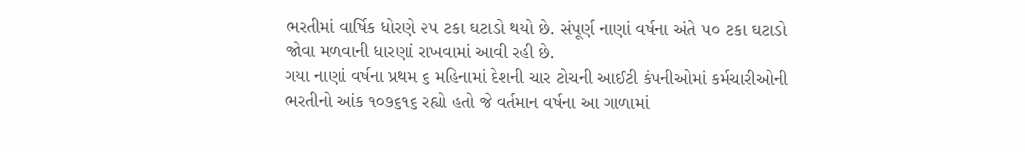ભરતીમાં વાર્ષિક ધોરણે ૨૫ ટકા ઘટાડો થયો છે. સંપૂર્ણ નાણાં વર્ષના અંતે ૫૦ ટકા ઘટાડો જોવા મળવાની ધારણાં રાખવામાં આવી રહી છે.
ગયા નાણાં વર્ષના પ્રથમ ૬ મહિનામાં દેશની ચાર ટોચની આઈટી કંપનીઓમાં કર્મચારીઓની ભરતીનો આંક ૧૦૭૬૧૬ રહ્યો હતો જે વર્તમાન વર્ષના આ ગાળામાં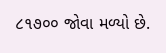૮૧૭૦૦ જોવા મળ્યો છે.